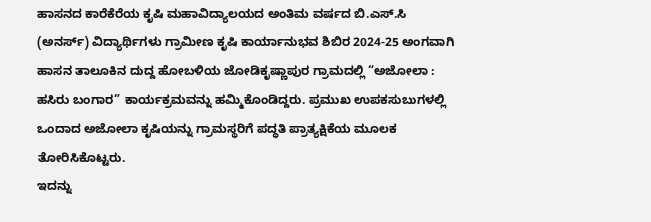ಹಾಸನದ ಕಾರೆಕೆರೆಯ ಕೃಷಿ ಮಹಾವಿದ್ಯಾಲಯದ ಅಂತಿಮ ವರ್ಷದ ಬಿ.ಎಸ್.ಸಿ (ಅನರ್ಸ್) ವಿದ್ಯಾರ್ಥಿಗಳು ಗ್ರಾಮೀಣ ಕೃಷಿ ಕಾರ್ಯಾನುಭವ ಶಿಬಿರ 2024-25 ಅಂಗವಾಗಿ ಹಾಸನ ತಾಲೂಕಿನ ದುದ್ದ ಹೋಬಳಿಯ ಜೋಡಿಕೃಷ್ಣಾಪುರ ಗ್ರಾಮದಲ್ಲಿ “ಅಜೋಲಾ : ಹಸಿರು ಬಂಗಾರ” ಕಾರ್ಯಕ್ರಮವನ್ನು ಹಮ್ಮಿಕೊಂಡಿದ್ದರು. ಪ್ರಮುಖ ಉಪಕಸುಬುಗಳಲ್ಲಿ ಒಂದಾದ ಅಜೋಲಾ ಕೃಷಿಯನ್ನು ಗ್ರಾಮಸ್ಥರಿಗೆ ಪದ್ಧತಿ ಪ್ರಾತ್ಯಕ್ಷಿಕೆಯ ಮೂಲಕ ತೋರಿಸಿಕೊಟ್ಟರು.
ಇದನ್ನು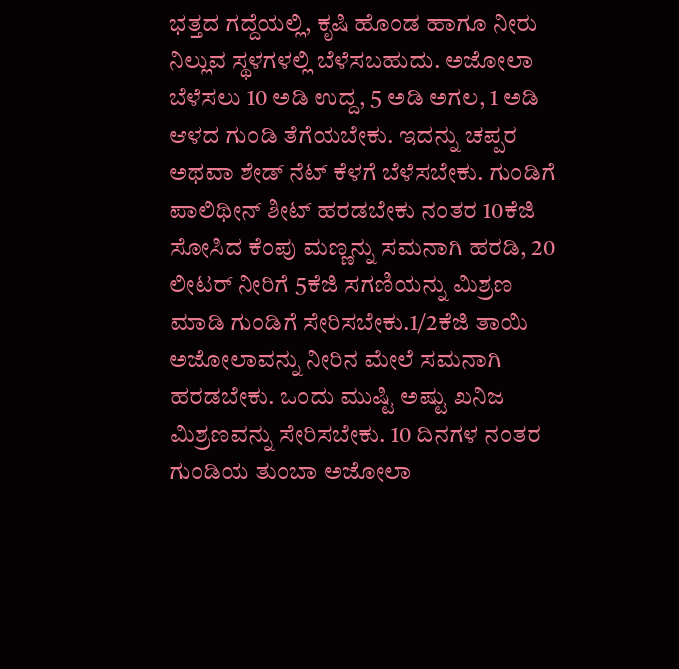ಭತ್ತದ ಗದ್ದೆಯಲ್ಲಿ, ಕೃಷಿ ಹೊಂಡ ಹಾಗೂ ನೀರು ನಿಲ್ಲುವ ಸ್ಥಳಗಳಲ್ಲಿ ಬೆಳೆಸಬಹುದು. ಅಜೋಲಾ ಬೆಳೆಸಲು 10 ಅಡಿ ಉದ್ದ, 5 ಅಡಿ ಅಗಲ, 1 ಅಡಿ ಆಳದ ಗುಂಡಿ ತೆಗೆಯಬೇಕು. ಇದನ್ನು ಚಪ್ಪರ ಅಥವಾ ಶೇಡ್ ನೆಟ್ ಕೆಳಗೆ ಬೆಳೆಸಬೇಕು. ಗುಂಡಿಗೆ ಪಾಲಿಥೀನ್ ಶೀಟ್ ಹರಡಬೇಕು ನಂತರ 10ಕೆಜಿ ಸೋಸಿದ ಕೆಂಪು ಮಣ್ಣನ್ನು ಸಮನಾಗಿ ಹರಡಿ, 20 ಲೀಟರ್ ನೀರಿಗೆ 5ಕೆಜಿ ಸಗಣಿಯನ್ನು ಮಿಶ್ರಣ ಮಾಡಿ ಗುಂಡಿಗೆ ಸೇರಿಸಬೇಕು.1/2ಕೆಜಿ ತಾಯಿ ಅಜೋಲಾವನ್ನು ನೀರಿನ ಮೇಲೆ ಸಮನಾಗಿ ಹರಡಬೇಕು. ಒಂದು ಮುಷ್ಟಿ ಅಷ್ಟು ಖನಿಜ ಮಿಶ್ರಣವನ್ನು ಸೇರಿಸಬೇಕು. 10 ದಿನಗಳ ನಂತರ ಗುಂಡಿಯ ತುಂಬಾ ಅಜೋಲಾ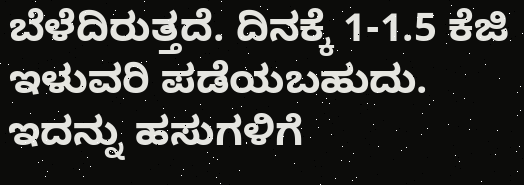ಬೆಳೆದಿರುತ್ತದೆ. ದಿನಕ್ಕೆ 1-1.5 ಕೆಜಿ ಇಳುವರಿ ಪಡೆಯಬಹುದು.
ಇದನ್ನು ಹಸುಗಳಿಗೆ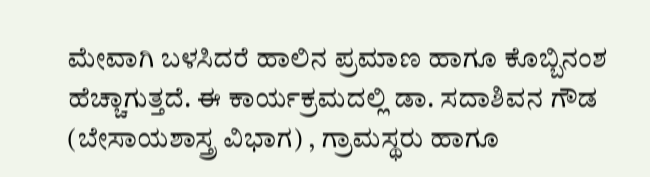ಮೇವಾಗಿ ಬಳಸಿದರೆ ಹಾಲಿನ ಪ್ರಮಾಣ ಹಾಗೂ ಕೊಬ್ಬಿನಂಶ ಹೆಚ್ಚಾಗುತ್ತದೆ. ಈ ಕಾರ್ಯಕ್ರಮದಲ್ಲಿ ಡಾ. ಸದಾಶಿವನ ಗೌಡ (ಬೇಸಾಯಶಾಸ್ತ್ರ ವಿಭಾಗ) , ಗ್ರಾಮಸ್ಥರು ಹಾಗೂ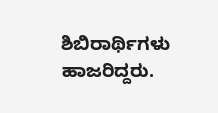ಶಿಬಿರಾರ್ಥಿಗಳು ಹಾಜರಿದ್ದರು.